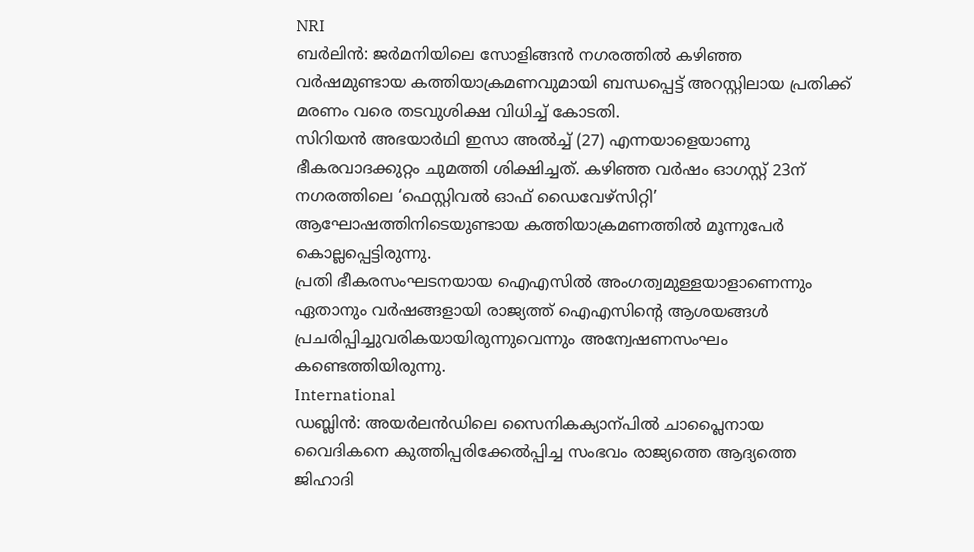NRI
ബർലിൻ: ജർമനിയിലെ സോളിങ്ങൻ നഗരത്തിൽ കഴിഞ്ഞ വർഷമുണ്ടായ കത്തിയാക്രമണവുമായി ബന്ധപ്പെട്ട് അറസ്റ്റിലായ പ്രതിക്ക് മരണം വരെ തടവുശിക്ഷ വിധിച്ച് കോടതി.
സിറിയൻ അഭയാർഥി ഇസാ അൽച്ച് (27) എന്നയാളെയാണു ഭീകരവാദക്കുറ്റം ചുമത്തി ശിക്ഷിച്ചത്. കഴിഞ്ഞ വർഷം ഓഗസ്റ്റ് 23ന് നഗരത്തിലെ ‘ഫെസ്റ്റിവൽ ഓഫ് ഡൈവേഴ്സിറ്റി’ ആഘോഷത്തിനിടെയുണ്ടായ കത്തിയാക്രമണത്തിൽ മൂന്നുപേർ കൊല്ലപ്പെട്ടിരുന്നു.
പ്രതി ഭീകരസംഘടനയായ ഐഎസിൽ അംഗത്വമുള്ളയാളാണെന്നും ഏതാനും വർഷങ്ങളായി രാജ്യത്ത് ഐഎസിന്റെ ആശയങ്ങൾ പ്രചരിപ്പിച്ചുവരികയായിരുന്നുവെന്നും അന്വേഷണസംഘം കണ്ടെത്തിയിരുന്നു.
International
ഡബ്ലിൻ: അയർലൻഡിലെ സൈനികക്യാന്പിൽ ചാപ്ലൈനായ വൈദികനെ കുത്തിപ്പരിക്കേൽപ്പിച്ച സംഭവം രാജ്യത്തെ ആദ്യത്തെ ജിഹാദി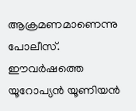ആക്രമണമാണെന്നു പോലീസ്. ഈവർഷത്തെ യൂറോപ്യൻ യൂണിയൻ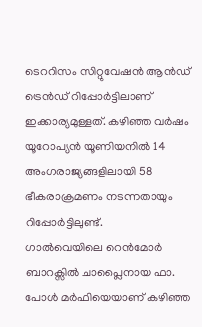ടെററിസം സിറ്റുവേഷൻ ആൻഡ് ട്രെൻഡ് റിപ്പോർട്ടിലാണ് ഇക്കാര്യമുള്ളത്. കഴിഞ്ഞ വർഷം യൂറോപ്യൻ യൂണിയനിൽ 14 അംഗരാജ്യങ്ങളിലായി 58 ഭീകരാക്രമണം നടന്നതായും റിപ്പോർട്ടിലുണ്ട്.
ഗാൽവെയിലെ റെൻമോർ ബാറക്സിൽ ചാപ്ലൈനായ ഫാ. പോൾ മർഫിയെയാണ് കഴിഞ്ഞ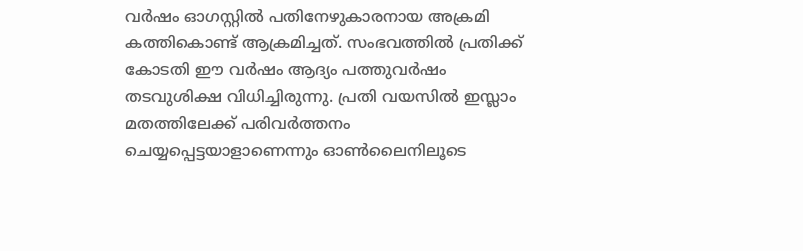വർഷം ഓഗസ്റ്റിൽ പതിനേഴുകാരനായ അക്രമി കത്തികൊണ്ട് ആക്രമിച്ചത്. സംഭവത്തിൽ പ്രതിക്ക് കോടതി ഈ വർഷം ആദ്യം പത്തുവർഷം തടവുശിക്ഷ വിധിച്ചിരുന്നു. പ്രതി വയസിൽ ഇസ്ലാം മതത്തിലേക്ക് പരിവർത്തനം ചെയ്യപ്പെട്ടയാളാണെന്നും ഓൺലൈനിലൂടെ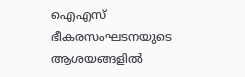ഐഎസ് ഭീകരസംഘടനയുടെ ആശയങ്ങളിൽ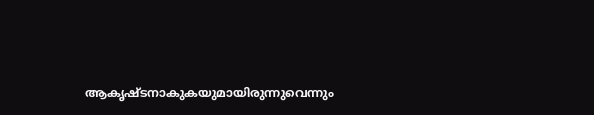ആകൃഷ്ടനാകുകയുമായിരുന്നുവെന്നും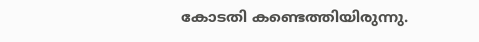കോടതി കണ്ടെത്തിയിരുന്നു.